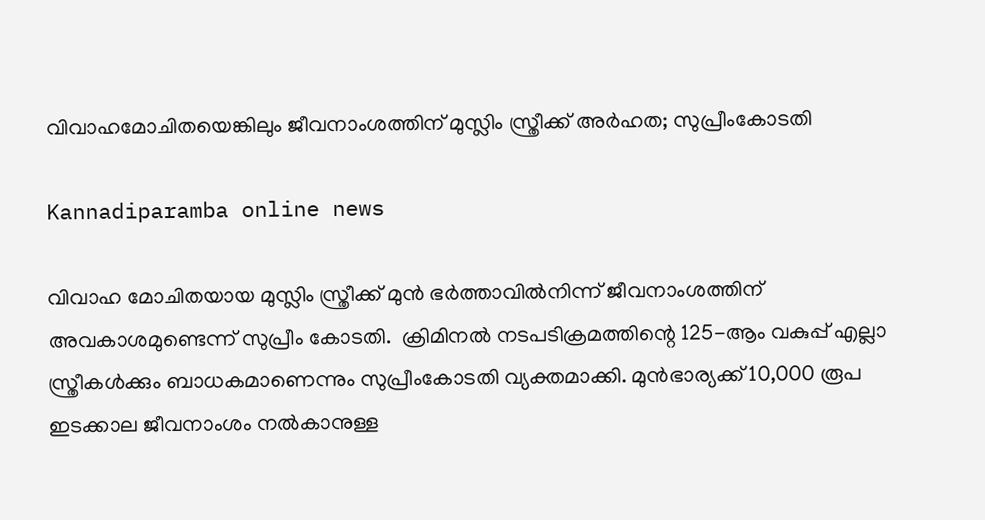വിവാഹമോചിതയെങ്കിലും ജീവനാംശത്തിന് മുസ്ലിം സ്ത്രീക്ക് അര്‍ഹത; സുപ്രീംകോടതി

Kannadiparamba online news

വിവാഹ മോചിതയായ മുസ്ലിം സ്ത്രീക്ക് മുന്‍ ഭര്‍ത്താവില്‍നിന്ന് ജീവനാംശത്തിന് അവകാശമുണ്ടെന്ന് സുപ്രീം കോടതി.  ക്രിമിനല്‍ നടപടിക്രമത്തിന്റെ 125-ആം വകുപ്പ് എല്ലാ സ്ത്രീകള്‍ക്കും ബാധകമാണെന്നും സുപ്രീംകോടതി വ്യക്തമാക്കി. മുൻഭാര്യക്ക് 10,000 രൂപ ഇടക്കാല ജീവനാംശം നൽകാനുള്ള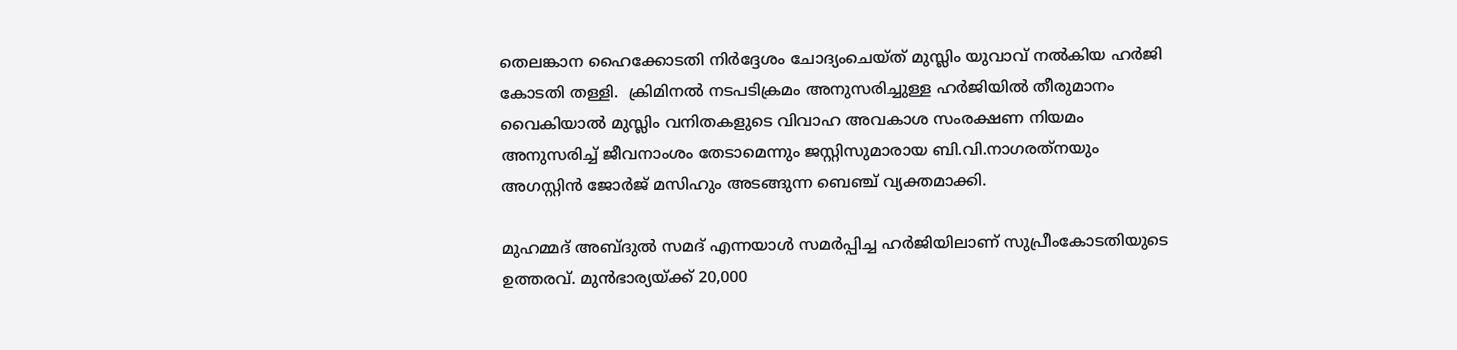തെലങ്കാന ഹൈക്കോടതി നിർദ്ദേശം ചോദ്യംചെയ്ത് മുസ്ലിം യുവാവ് നല്‍കിയ ഹര്‍ജി കോടതി തള്ളി.  ക്രിമിനല്‍ നടപടിക്രമം അനുസരിച്ചുള്ള ഹര്‍ജിയില്‍ തീരുമാനം വൈകിയാല്‍ മുസ്ലിം വനിതകളുടെ വിവാഹ അവകാശ സംരക്ഷണ നിയമം അനുസരിച്ച് ജീവനാംശം തേടാമെന്നും ജസ്റ്റിസുമാരായ ബി.വി.നാഗരത്‌നയും അഗസ്റ്റിൻ ജോർജ് മസിഹും അടങ്ങുന്ന ബെഞ്ച് വ്യക്തമാക്കി.

മുഹമ്മദ് അബ്ദുല്‍ സമദ് എന്നയാള്‍ സമര്‍പ്പിച്ച ഹര്‍ജിയിലാണ് സുപ്രീംകോടതിയുടെ ഉത്തരവ്. മുന്‍ഭാര്യയ്ക്ക് 20,000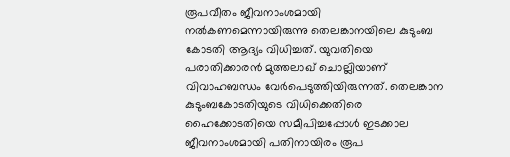രൂപവീതം ജീവനാംശമായി നല്‍കണമെന്നായിരുന്നു തെലങ്കാനയിലെ കുടുംബ കോടതി ആദ്യം വിധിച്ചത്. യുവതിയെ പരാതിക്കാരന്‍ മുത്തലാഖ് ചൊല്ലിയാണ് വിവാഹബന്ധം വേര്‍പെടുത്തിയിരുന്നത്. തെലങ്കാന കുടുംബകോടതിയുടെ വിധിക്കെതിരെ ഹൈക്കോടതിയെ സമീപിച്ചപ്പോള്‍ ഇടക്കാല ജീവനാംശമായി പതിനായിരം രൂപ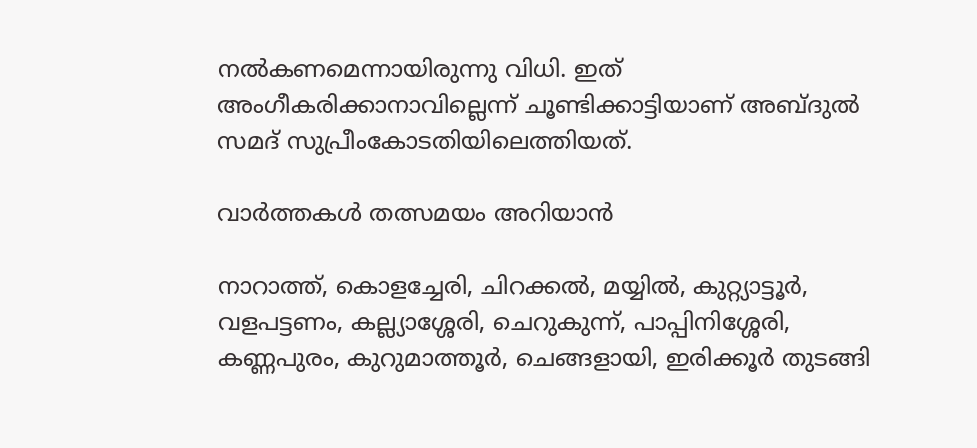നല്‍കണമെന്നായിരുന്നു വിധി. ഇത് അംഗീകരിക്കാനാവില്ലെന്ന് ചൂണ്ടിക്കാട്ടിയാണ് അബ്ദുല്‍ സമദ് സുപ്രീംകോടതിയിലെത്തിയത്.

വാർത്തകൾ തത്സമയം അറിയാൻ

നാറാത്ത്, കൊളച്ചേരി, ചിറക്കൽ, മയ്യിൽ, കുറ്റ്യാട്ടൂർ, വളപട്ടണം, കല്ല്യാശ്ശേരി, ചെറുകുന്ന്, പാപ്പിനിശ്ശേരി, കണ്ണപുരം, കുറുമാത്തൂർ, ചെങ്ങളായി, ഇരിക്കൂർ തുടങ്ങി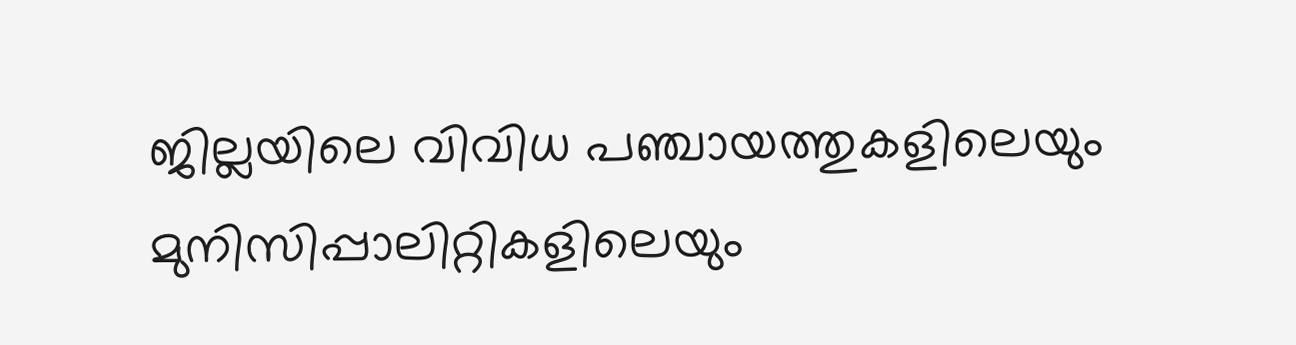ജില്ലയിലെ വിവിധ പഞ്ചായത്തുകളിലെയും മുനിസിപ്പാലിറ്റികളിലെയും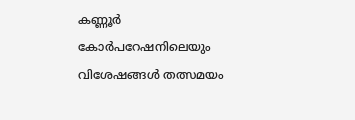കണ്ണൂർ കോർപറേഷനിലെയും വിശേഷങ്ങൾ തത്സമയം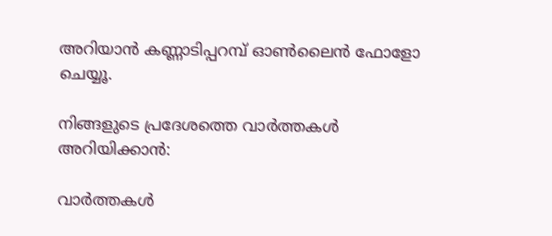അറിയാൻ കണ്ണാടിപ്പറമ്പ് ഓൺലൈൻ ഫോളോ ചെയ്യൂ.

നിങ്ങളുടെ പ്രദേശത്തെ വാർത്തകൾ അറിയിക്കാൻ:

വാർത്തകൾ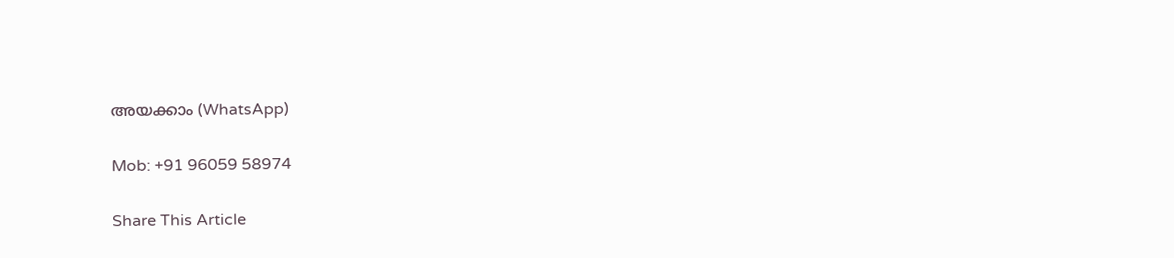അയക്കാം (WhatsApp)

Mob: +91 96059 58974

Share This Article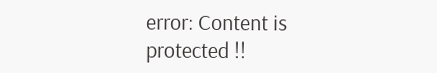error: Content is protected !!